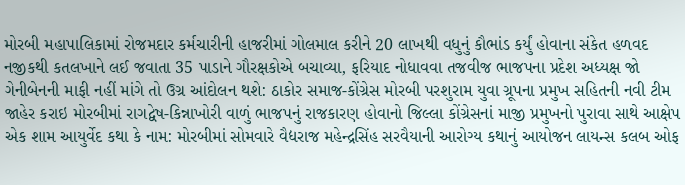મોરબી મહાપાલિકામાં રોજમદાર કર્મચારીની હાજરીમાં ગોલમાલ કરીને 20 લાખથી વધુનું કૌભાંડ કર્યું હોવાના સંકેત હળવદ નજીકથી કતલખાને લઈ જવાતા 35 પાડાને ગૌરક્ષકોએ બચાવ્યા, ફરિયાદ નોધાવવા તજવીજ ભાજપના પ્રદેશ અધ્યક્ષ જો ગેનીબેનની માફી નહીં માંગે તો ઉગ્ર આંદોલન થશે: ઠાકોર સમાજ-કોંગ્રેસ મોરબી પરશુરામ યુવા ગ્રૂપના પ્રમુખ સહિતની નવી ટીમ જાહેર કરાઇ મોરબીમાં રાગદ્વેષ-કિન્નાખોરી વાળું ભાજપનું રાજકારણ હોવાનો જિલ્લા કોંગ્રેસનાં માજી પ્રમુખનો પુરાવા સાથે આક્ષેપ એક શામ આયુર્વેદ કથા કે નામ: મોરબીમાં સોમવારે વૈદ્યરાજ મહેન્દ્રસિંહ સરવૈયાની આરોગ્ય કથાનું આયોજન લાયન્સ કલબ ઓફ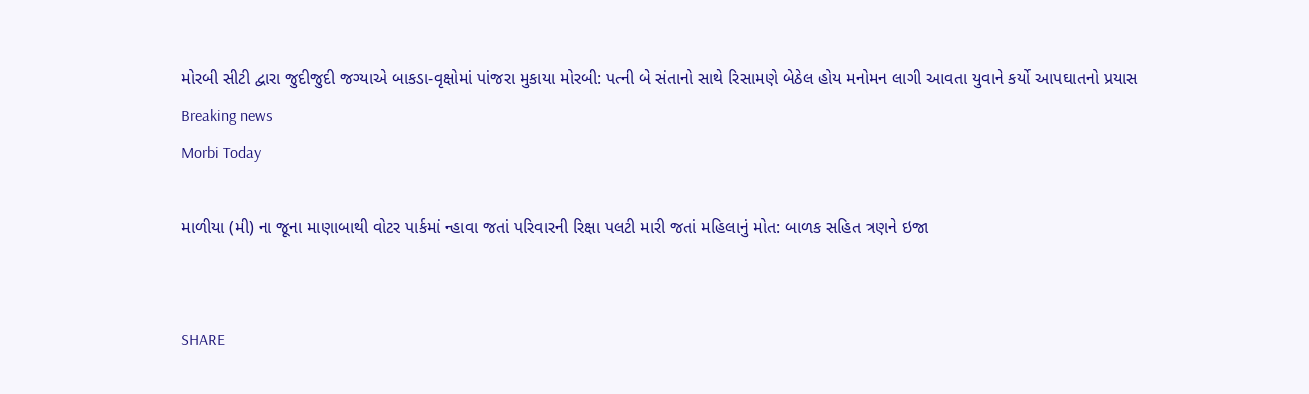મોરબી સીટી દ્વારા જુદીજુદી જગ્યાએ બાકડા-વૃક્ષોમાં પાંજરા મુકાયા મોરબી: પત્ની બે સંતાનો સાથે રિસામણે બેઠેલ હોય મનોમન લાગી આવતા યુવાને કર્યો આપઘાતનો પ્રયાસ
Breaking news
Morbi Today

માળીયા (મી) ના જૂના માણાબાથી વોટર પાર્કમાં ન્હાવા જતાં પરિવારની રિક્ષા પલટી મારી જતાં મહિલાનું મોત: બાળક સહિત ત્રણને ઇજા


SHARE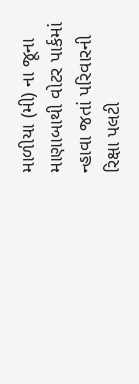માળીયા (મી) ના જૂના માણાબાથી વોટર પાર્કમાં ન્હાવા જતાં પરિવારની રિક્ષા પલટી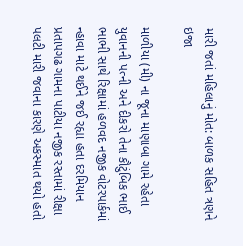મારી જતાં મહિલાનું મોત: બાળક સહિત ત્રણને ઇજા

માળીયા (મી) ના જૂના માણાબા ગામે રહેતા યુવાનની પત્ની અને દીકરો તેના કૌટુંબિક ભાઈ ભાભી સાથે રિક્ષામાં હળવદ નજીક વોટરપાર્કમાં ન્હાવા માટે થઈને જઈ રહ્યા હતા દરમિયાન પ્રતાપગઢ ગામના પાટીયા નજીક રસ્તામાં રીક્ષા પલટી મારી જવાના કારણે અકસ્માત થયો હતો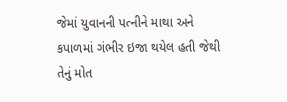જેમાં યુવાનની પત્નીને માથા અને  કપાળમાં ગંભીર ઇજા થયેલ હતી જેથી તેનું મોત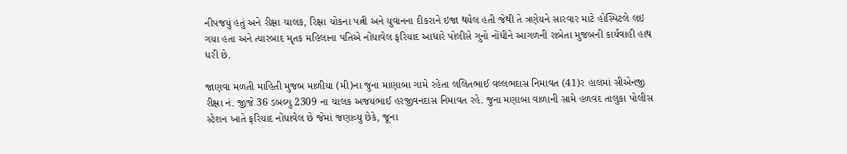નીપજયું હતું અને રીક્ષા ચાલક, રિક્ષા ચોકના પત્ની અને યુવાનના દીકરાને ઇજા થયેલ હતી જેથી તે ત્રણેયને સારવાર માટે હોસ્પિટલે લઇ ગયા હતા અને ત્યારબાદ મૃતક મહિલાના પતિએ નોંધાવેલ ફરિયાદ આધારે પોલીસે ગુનો નોંધીને આગળની રાબેતા મુજબની કાર્યવાહી હાથ ધરી છે.

જાણવા મળતી માહિતી મુજબ માળીયા (મી)ના જુના માણાબા ગામે રહેતા લલિતભાઈ વલ્લભદાસ નિમાવત (41)ર હાલમાં સીએનજી રીક્ષા નં. જીજે 36 ડબલ્યુ 2309 ના ચાલક અજયભાઈ હરજીવનદાસ નિમાવત રહે. જુના મણાબા વાળાની સામે હળવદ તાલુકા પોલીસ સ્ટેશન ખાતે ફરિયાદ નોંધાવેલ છે જેમાં જણાવ્યુ છેકે, જૂના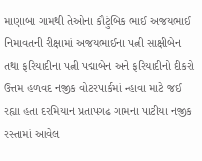માણાબા ગામથી તેઓના કૌટુંબિક ભાઈ અજયભાઈ નિમાવતની રીક્ષામાં અજયભાઈના પત્ની સાક્ષીબેન તથા ફરિયાદીના પત્ની પદ્માબેન અને ફરિયાદીનો દીકરો ઉત્તમ હળવદ નજીક વોટરપાર્કમાં ન્હાવા માટે જઈ રહ્યા હતા દરમિયાન પ્રતાપગઢ ગામના પાટીયા નજીક રસ્તામાં આવેલ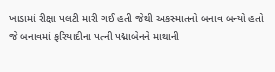ખાડામાં રીક્ષા પલટી મારી ગઈ હતી જેથી અકસ્માતનો બનાવ બન્યો હતો જે બનાવમાં ફરિયાદીના પત્ની પદ્માબેનને માથાની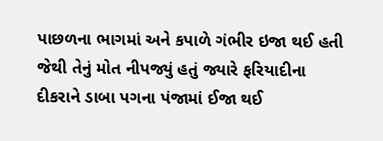પાછળના ભાગમાં અને કપાળે ગંભીર ઇજા થઈ હતી જેથી તેનું મોત નીપજ્યું હતું જ્યારે ફરિયાદીના દીકરાને ડાબા પગના પંજામાં ઈજા થઈ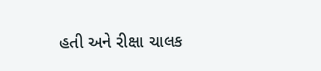હતી અને રીક્ષા ચાલક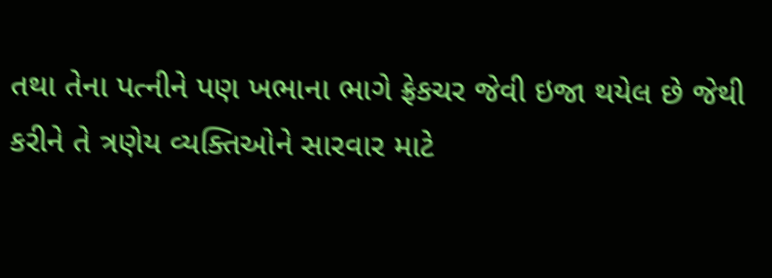તથા તેના પત્નીને પણ ખભાના ભાગે ફ્રેકચર જેવી ઇજા થયેલ છે જેથી કરીને તે ત્રણેય વ્યક્તિઓને સારવાર માટે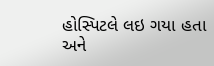હોસ્પિટલે લઇ ગયા હતા અને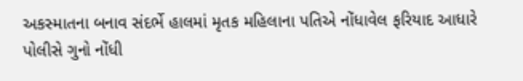અકસ્માતના બનાવ સંદર્ભે હાલમાં મૃતક મહિલાના પતિએ નોંધાવેલ ફરિયાદ આધારે પોલીસે ગુનો નોંધી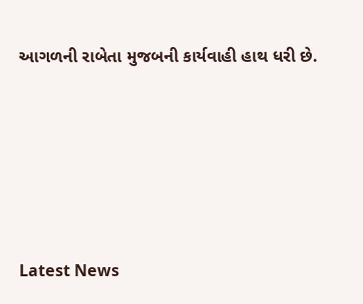આગળની રાબેતા મુજબની કાર્યવાહી હાથ ધરી છે.






Latest News